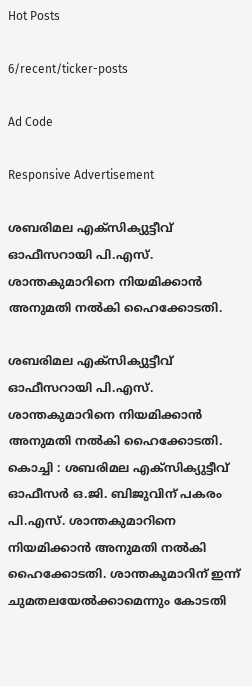Hot Posts

6/recent/ticker-posts

Ad Code

Responsive Advertisement

ശബരിമല എക്സിക്യുട്ടീവ് ഓഫീസറായി പി.എസ്. ശാന്തകുമാറിനെ നിയമിക്കാന്‍ അനുമതി നല്‍കി ഹൈക്കോടതി.

ശബരിമല എക്സിക്യുട്ടീവ് ഓഫീസറായി പി.എസ്. ശാന്തകുമാറിനെ നിയമിക്കാന്‍ അനുമതി നല്‍കി ഹൈക്കോടതി.
കൊച്ചി : ശബരിമല എക്സിക്യുട്ടീവ് ഓഫീസര്‍ ഒ.ജി. ബിജുവിന് പകരം പി.എസ്. ശാന്തകുമാറിനെ നിയമിക്കാന്‍ അനുമതി നല്‍കി ഹൈക്കോടതി. ശാന്തകുമാറിന് ഇന്ന് ചുമതലയേല്‍ക്കാമെന്നും കോടതി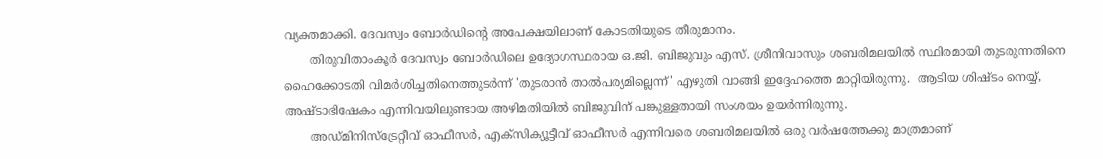വ്യക്തമാക്കി. ദേവസ്വം ബോര്‍ഡിന്‍റെ അപേക്ഷയിലാണ് കോടതിയുടെ തീരുമാനം.
       തിരുവിതാംകൂര്‍ ദേവസ്വം ബോര്‍ഡിലെ ഉദ്യോഗസ്ഥരായ ഒ.ജി. ബിജുവും എസ്. ശ്രീനിവാസും ശബരിമലയില്‍ സ്ഥിരമായി തുടരുന്നതിനെ ഹൈക്കോടതി വിമര്‍ശിച്ചതിനെത്തുടര്‍ന്ന് 'തുടരാന്‍ താല്‍പര്യമില്ലെന്ന്' എഴുതി വാങ്ങി ഇദ്ദേഹത്തെ മാറ്റിയിരുന്നു.  ആടിയ ശിഷ്ടം നെയ്യ്, അഷ്ടാഭിഷേകം എന്നിവയിലുണ്ടായ അഴിമതിയില്‍ ബിജുവിന് പങ്കുള്ളതായി സംശയം ഉയര്‍ന്നിരുന്നു.
       അഡ്മിനിസ്ട്രേറ്റീവ് ഓഫീസർ, എക്സിക്യൂട്ടീവ് ഓഫീസർ എന്നിവരെ ശബരിമലയിൽ ഒരു വർഷത്തേക്കു മാത്രമാണ്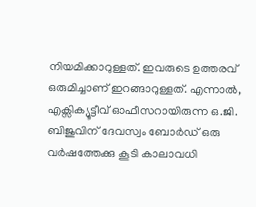നിയമിക്കാറുള്ളത്. ഇവരുടെ ഉത്തരവ് ഒരുമിച്ചാണ് ഇറങ്ങാറുള്ളത്. എന്നാൽ, എക്സിക്യൂട്ടീവ് ഓഫീസറായിരുന്ന ഒ.ജി. ബിജുവിന് ദേവസ്വം ബോർഡ് ഒരു വർഷത്തേക്കു കൂടി കാലാവധി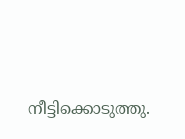നീട്ടിക്കൊടുത്തു.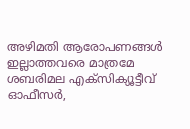അഴിമതി ആരോപണങ്ങൾ ഇല്ലാത്തവരെ മാത്രമേ ശബരിമല എക്സിക്യൂട്ടീവ് ഓഫീസർ,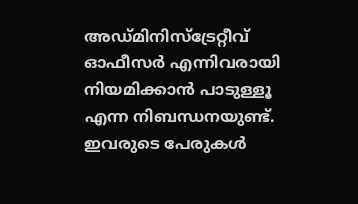അഡ്മിനിസ്ട്രേറ്റീവ് ഓഫീസർ എന്നിവരായി നിയമിക്കാൻ പാടുള്ളൂ എന്ന നിബന്ധനയുണ്ട്. ഇവരുടെ പേരുകൾ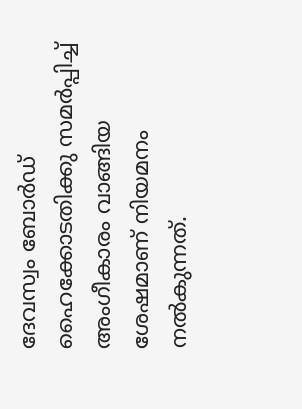ദേവസ്വം ബോർഡ് ഹൈക്കോടതിക്കു സമർപ്പിച്ച് അംഗീകാരം വാങ്ങിയ ശേഷമാണ് നിയമനം നൽകുന്നത്.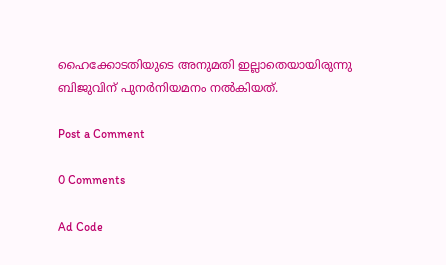ഹൈക്കോടതിയുടെ അനുമതി ഇല്ലാതെയായിരുന്നു ബിജുവിന് പുനര്‍നിയമനം നല്‍കിയത്.

Post a Comment

0 Comments

Ad Code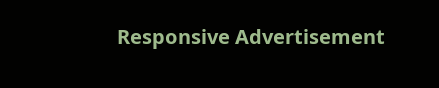Responsive Advertisement